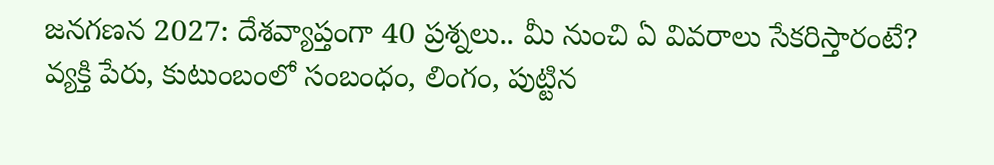జనగణన 2027: దేశవ్యాప్తంగా 40 ప్రశ్నలు.. మీ నుంచి ఏ వివరాలు సేకరిస్తారంటే?
వ్యక్తి పేరు, కుటుంబంలో సంబంధం, లింగం, పుట్టిన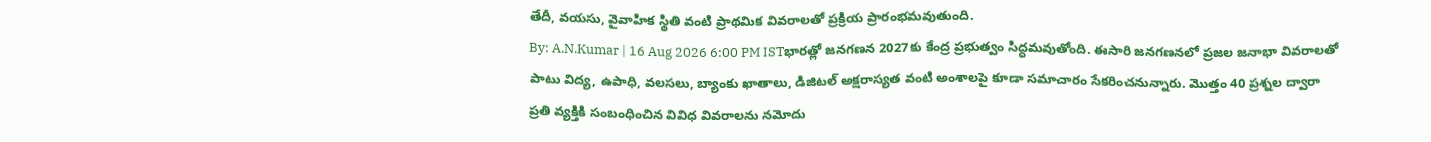తేదీ, వయసు, వైవాహిక స్థితి వంటి ప్రాథమిక వివరాలతో ప్రక్రియ ప్రారంభమవుతుంది.
By: A.N.Kumar | 16 Aug 2026 6:00 PM ISTభారత్లో జనగణన 2027కు కేంద్ర ప్రభుత్వం సిద్ధమవుతోంది. ఈసారి జనగణనలో ప్రజల జనాభా వివరాలతో పాటు విద్య, ఉపాధి, వలసలు, బ్యాంకు ఖాతాలు, డిజిటల్ అక్షరాస్యత వంటి అంశాలపై కూడా సమాచారం సేకరించనున్నారు. మొత్తం 40 ప్రశ్నల ద్వారా ప్రతి వ్యక్తికి సంబంధించిన వివిధ వివరాలను నమోదు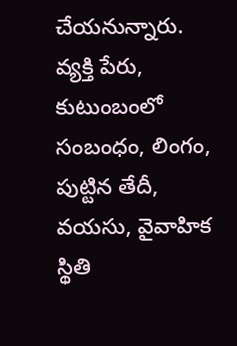చేయనున్నారు.
వ్యక్తి పేరు, కుటుంబంలో సంబంధం, లింగం, పుట్టిన తేదీ, వయసు, వైవాహిక స్థితి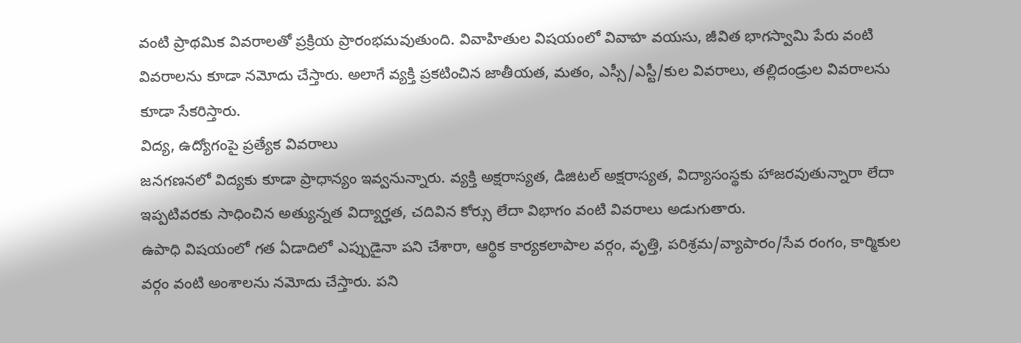వంటి ప్రాథమిక వివరాలతో ప్రక్రియ ప్రారంభమవుతుంది. వివాహితుల విషయంలో వివాహ వయసు, జీవిత భాగస్వామి పేరు వంటి వివరాలను కూడా నమోదు చేస్తారు. అలాగే వ్యక్తి ప్రకటించిన జాతీయత, మతం, ఎస్సీ/ఎస్టీ/కుల వివరాలు, తల్లిదండ్రుల వివరాలను కూడా సేకరిస్తారు.
విద్య, ఉద్యోగంపై ప్రత్యేక వివరాలు
జనగణనలో విద్యకు కూడా ప్రాధాన్యం ఇవ్వనున్నారు. వ్యక్తి అక్షరాస్యత, డిజిటల్ అక్షరాస్యత, విద్యాసంస్థకు హాజరవుతున్నారా లేదా ఇప్పటివరకు సాధించిన అత్యున్నత విద్యార్హత, చదివిన కోర్సు లేదా విభాగం వంటి వివరాలు అడుగుతారు.
ఉపాధి విషయంలో గత ఏడాదిలో ఎప్పుడైనా పని చేశారా, ఆర్థిక కార్యకలాపాల వర్గం, వృత్తి, పరిశ్రమ/వ్యాపారం/సేవ రంగం, కార్మికుల వర్గం వంటి అంశాలను నమోదు చేస్తారు. పని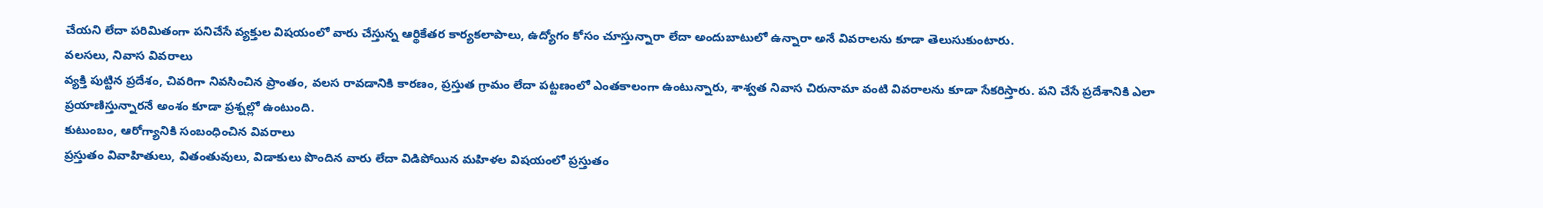చేయని లేదా పరిమితంగా పనిచేసే వ్యక్తుల విషయంలో వారు చేస్తున్న ఆర్థికేతర కార్యకలాపాలు, ఉద్యోగం కోసం చూస్తున్నారా లేదా అందుబాటులో ఉన్నారా అనే వివరాలను కూడా తెలుసుకుంటారు.
వలసలు, నివాస వివరాలు
వ్యక్తి పుట్టిన ప్రదేశం, చివరిగా నివసించిన ప్రాంతం, వలస రావడానికి కారణం, ప్రస్తుత గ్రామం లేదా పట్టణంలో ఎంతకాలంగా ఉంటున్నారు, శాశ్వత నివాస చిరునామా వంటి వివరాలను కూడా సేకరిస్తారు. పని చేసే ప్రదేశానికి ఎలా ప్రయాణిస్తున్నారనే అంశం కూడా ప్రశ్నల్లో ఉంటుంది.
కుటుంబం, ఆరోగ్యానికి సంబంధించిన వివరాలు
ప్రస్తుతం వివాహితులు, వితంతువులు, విడాకులు పొందిన వారు లేదా విడిపోయిన మహిళల విషయంలో ప్రస్తుతం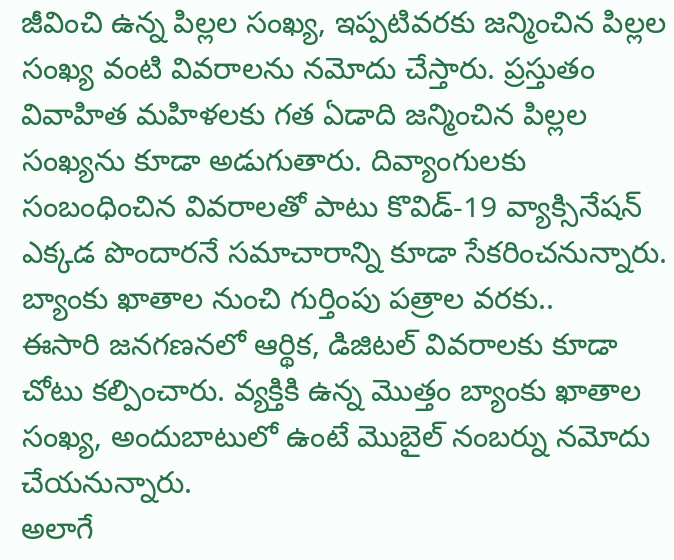జీవించి ఉన్న పిల్లల సంఖ్య, ఇప్పటివరకు జన్మించిన పిల్లల సంఖ్య వంటి వివరాలను నమోదు చేస్తారు. ప్రస్తుతం వివాహిత మహిళలకు గత ఏడాది జన్మించిన పిల్లల సంఖ్యను కూడా అడుగుతారు. దివ్యాంగులకు సంబంధించిన వివరాలతో పాటు కొవిడ్-19 వ్యాక్సినేషన్ ఎక్కడ పొందారనే సమాచారాన్ని కూడా సేకరించనున్నారు.
బ్యాంకు ఖాతాల నుంచి గుర్తింపు పత్రాల వరకు..
ఈసారి జనగణనలో ఆర్థిక, డిజిటల్ వివరాలకు కూడా చోటు కల్పించారు. వ్యక్తికి ఉన్న మొత్తం బ్యాంకు ఖాతాల సంఖ్య, అందుబాటులో ఉంటే మొబైల్ నంబర్ను నమోదు చేయనున్నారు.
అలాగే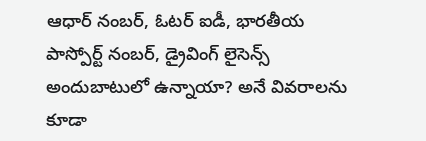ఆధార్ నంబర్, ఓటర్ ఐడీ, భారతీయ పాస్పోర్ట్ నంబర్, డ్రైవింగ్ లైసెన్స్ అందుబాటులో ఉన్నాయా? అనే వివరాలను కూడా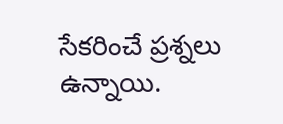సేకరించే ప్రశ్నలు ఉన్నాయి.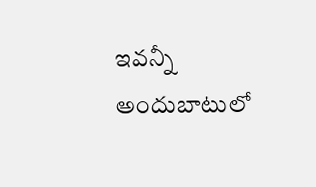ఇవన్నీ అందుబాటులో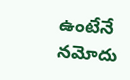ఉంటేనే నమోదు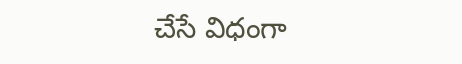చేసే విధంగా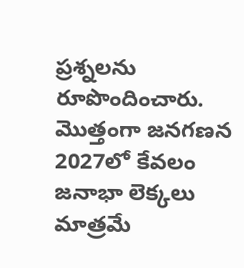ప్రశ్నలను రూపొందించారు.
మొత్తంగా జనగణన 2027లో కేవలం జనాభా లెక్కలు మాత్రమే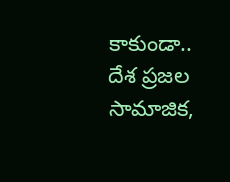కాకుండా.. దేశ ప్రజల సామాజిక,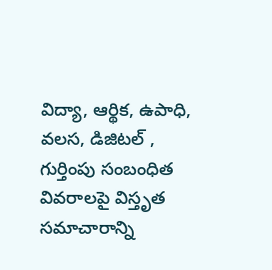విద్యా, ఆర్థిక, ఉపాధి, వలస, డిజిటల్ , గుర్తింపు సంబంధిత వివరాలపై విస్తృత సమాచారాన్ని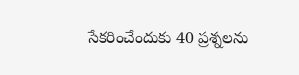సేకరించేందుకు 40 ప్రశ్నలను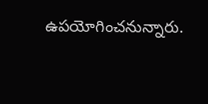ఉపయోగించనున్నారు.